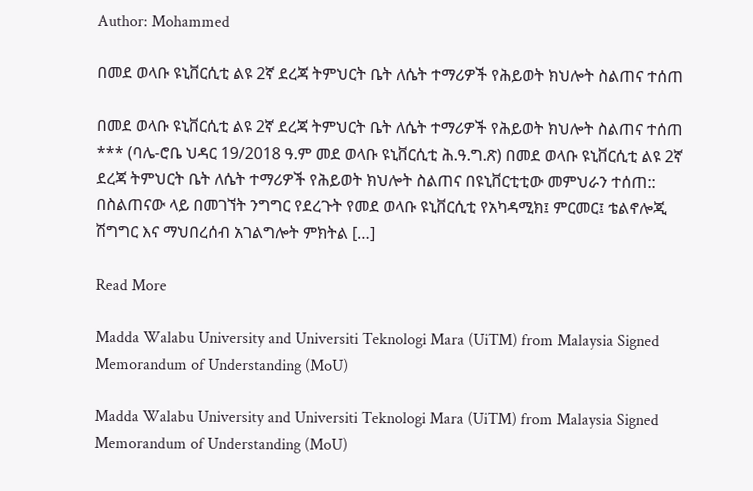Author: Mohammed

በመደ ወላቡ ዩኒቨርሲቲ ልዩ 2ኛ ደረጃ ትምህርት ቤት ለሴት ተማሪዎች የሕይወት ክህሎት ስልጠና ተሰጠ

በመደ ወላቡ ዩኒቨርሲቲ ልዩ 2ኛ ደረጃ ትምህርት ቤት ለሴት ተማሪዎች የሕይወት ክህሎት ስልጠና ተሰጠ *** (ባሌ-ሮቤ ህዳር 19/2018 ዓ.ም መደ ወላቡ ዩኒቨርሲቲ ሕ.ዓ.ግ.ጽ) በመደ ወላቡ ዩኒቨርሲቲ ልዩ 2ኛ ደረጃ ትምህርት ቤት ለሴት ተማሪዎች የሕይወት ክህሎት ስልጠና በዩኒቨርቲቲው መምህራን ተሰጠ:: በስልጠናው ላይ በመገኘት ንግግር የደረጉት የመደ ወላቡ ዩኒቨርሲቲ የአካዳሚክ፤ ምርመር፤ ቴልኖሎጂ ሽግግር እና ማህበረሰብ አገልግሎት ምክትል […]

Read More

Madda Walabu University and Universiti Teknologi Mara (UiTM) from Malaysia Signed Memorandum of Understanding (MoU)

Madda Walabu University and Universiti Teknologi Mara (UiTM) from Malaysia Signed Memorandum of Understanding (MoU)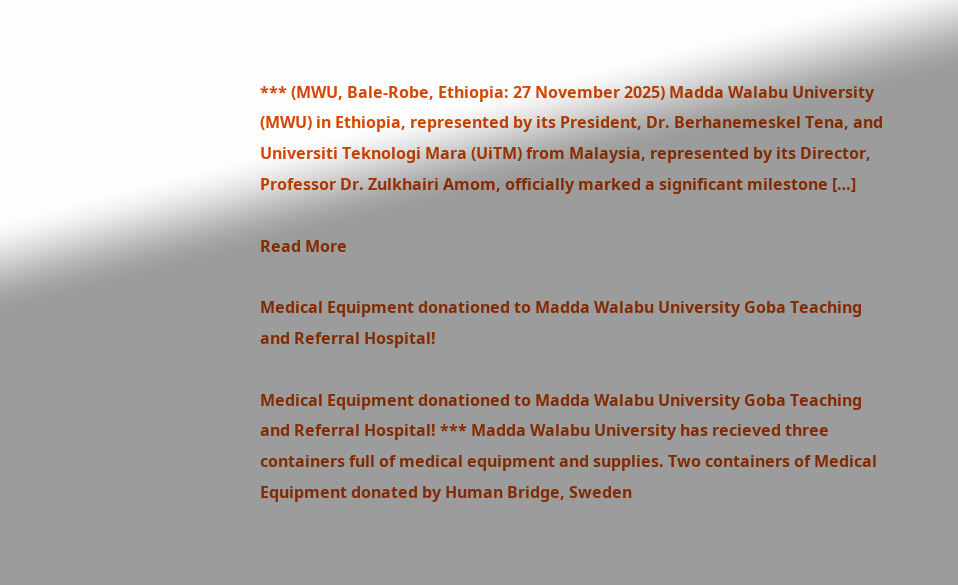*** (MWU, Bale-Robe, Ethiopia: 27 November 2025) Madda Walabu University (MWU) in Ethiopia, represented by its President, Dr. Berhanemeskel Tena, and Universiti Teknologi Mara (UiTM) from Malaysia, represented by its Director, Professor Dr. Zulkhairi Amom, officially marked a significant milestone […]

Read More

Medical Equipment donationed to Madda Walabu University Goba Teaching and Referral Hospital!

Medical Equipment donationed to Madda Walabu University Goba Teaching and Referral Hospital! *** Madda Walabu University has recieved three containers full of medical equipment and supplies. Two containers of Medical Equipment donated by Human Bridge, Sweden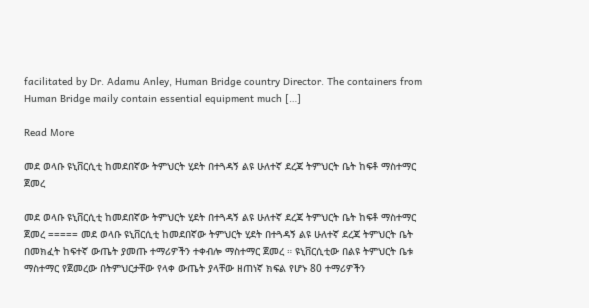facilitated by Dr. Adamu Anley, Human Bridge country Director. The containers from Human Bridge maily contain essential equipment much […]

Read More

መደ ወላቡ ዩኒቨርሲቲ ከመደበኛው ትምህርት ሂደት በተጓዳኝ ልዩ ሁለተኛ ደረጃ ትምህርት ቤት ከፍቶ ማስተማር ጀመረ

መደ ወላቡ ዩኒቨርሲቲ ከመደበኛው ትምህርት ሂደት በተጓዳኝ ልዩ ሁለተኛ ደረጃ ትምህርት ቤት ከፍቶ ማስተማር ጀመረ ===== መደ ወላቡ ዩኒቨርሲቲ ከመደበኛው ትምህርት ሂደት በተጓዳኝ ልዩ ሁለተኛ ደረጃ ትምህርት ቤት በመክፈት ከፍተኛ ውጤት ያመጡ ተማሪዎችን ተቀብሎ ማስተማር ጀመረ ። ዩኒቨርሲቲው በልዩ ትምህርት ቤቱ ማስተማር የጀመረው በትምህርታቸው የላቀ ውጤት ያላቸው ዘጠነኛ ክፍል የሆኑ 80 ተማሪዎችን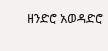ዘንድሮ አወዳድሮ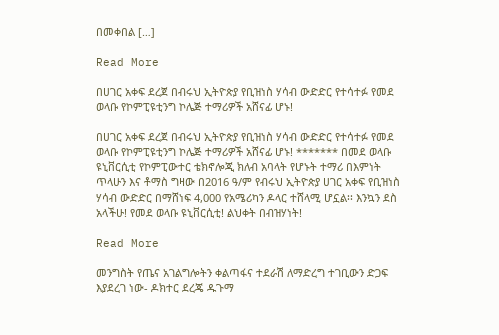በመቀበል […]

Read More

በሀገር አቀፍ ደረጀ በብሩህ ኢትዮጵያ የቢዝነስ ሃሳብ ውድድር የተሳተፉ የመደ ወላቡ የኮምፒዩቲንግ ኮሌጅ ተማሪዎች አሸናፊ ሆኑ!

በሀገር አቀፍ ደረጀ በብሩህ ኢትዮጵያ የቢዝነስ ሃሳብ ውድድር የተሳተፉ የመደ ወላቡ የኮምፒዩቲንግ ኮሌጅ ተማሪዎች አሸናፊ ሆኑ! ******* በመደ ወላቡ ዩኒቨርሲቲ የኮምፒውተር ቴክኖሎጂ ክለብ አባላት የሆኑት ተማሪ በእምነት ጥላሁን እና ቶማስ ግዛው በ2016 ዓ/ም የብሩህ ኢትዮጵያ ሀገር አቀፍ የቢዝነስ ሃሳብ ውድድር በማሸነፍ 4,000 የአሜሪካን ዶላር ተሸላሚ ሆኗል፡፡ እንኳን ደስ አላችሁ! የመደ ወላቡ ዩኒቨርሲቲ! ልህቀት በብዝሃነት!

Read More

መንግስት የጤና አገልግሎትን ቀልጣፋና ተደራሽ ለማድረግ ተገቢውን ድጋፍ እያደረገ ነው- ዶክተር ደረጄ ዱጉማ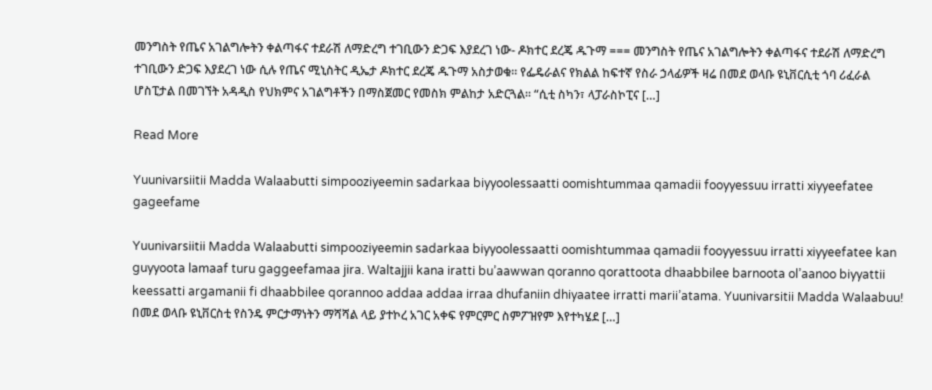መንግስት የጤና አገልግሎትን ቀልጣፋና ተደራሽ ለማድረግ ተገቢውን ድጋፍ እያደረገ ነው- ዶክተር ደረጄ ዱጉማ === መንግስት የጤና አገልግሎትን ቀልጣፋና ተደራሽ ለማድረግ ተገቢውን ድጋፍ እያደረገ ነው ሲሉ የጤና ሚኒስትር ዲኤታ ዶክተር ደረጄ ዱጉማ አስታወቁ። የፌዴራልና የክልል ከፍተኛ የስራ ኃላፊዎች ዛሬ በመደ ወላቡ ዩኒቨርሲቲ ጎባ ሪፈራል ሆስፒታል በመገኘት አዳዲስ የህክምና አገልግቶችን በማስጀመር የመስክ ምልከታ አድርጓል፡፡ “ሲቲ ስካን፣ ላፓራስኮፒና […]

Read More

Yuunivarsiitii Madda Walaabutti simpooziyeemin sadarkaa biyyoolessaatti oomishtummaa qamadii fooyyessuu irratti xiyyeefatee gageefame

Yuunivarsiitii Madda Walaabutti simpooziyeemin sadarkaa biyyoolessaatti oomishtummaa qamadii fooyyessuu irratti xiyyeefatee kan guyyoota lamaaf turu gaggeefamaa jira. Waltajjii kana iratti bu’aawwan qoranno qorattoota dhaabbilee barnoota ol’aanoo biyyattii keessatti argamanii fi dhaabbilee qorannoo addaa addaa irraa dhufaniin dhiyaatee irratti marii’atama. Yuunivarsitii Madda Walaabuu! በመደ ወላቡ ዩኒቨርስቲ የስንዴ ምርታማነትን ማሻሻል ላይ ያተኮረ አገር አቀፍ የምርምር ስምፖዝየም እየተካሄደ […]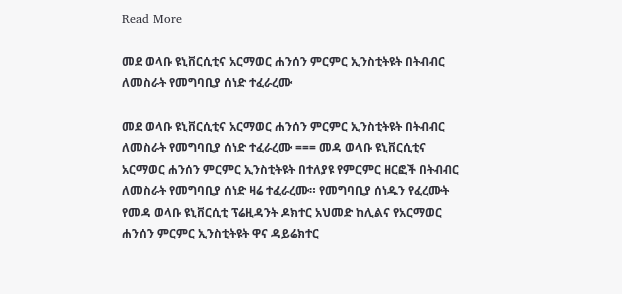Read More

መደ ወላቡ ዩኒቨርሲቲና አርማወር ሐንሰን ምርምር ኢንስቲትዩት በትብብር ለመስራት የመግባቢያ ሰነድ ተፈራረሙ

መደ ወላቡ ዩኒቨርሲቲና አርማወር ሐንሰን ምርምር ኢንስቲትዩት በትብብር ለመስራት የመግባቢያ ሰነድ ተፈራረሙ === መዳ ወላቡ ዩኒቨርሲቲና አርማወር ሐንሰን ምርምር ኢንስቲትዩት በተለያዩ የምርምር ዘርፎች በትብብር ለመስራት የመግባቢያ ሰነድ ዛሬ ተፈራረሙ። የመግባቢያ ሰነዱን የፈረሙት የመዳ ወላቡ ዩኒቨርሲቲ ፕሬዚዳንት ዶክተር አህመድ ከሊልና የአርማወር ሐንሰን ምርምር ኢንስቲትዩት ዋና ዳይሬክተር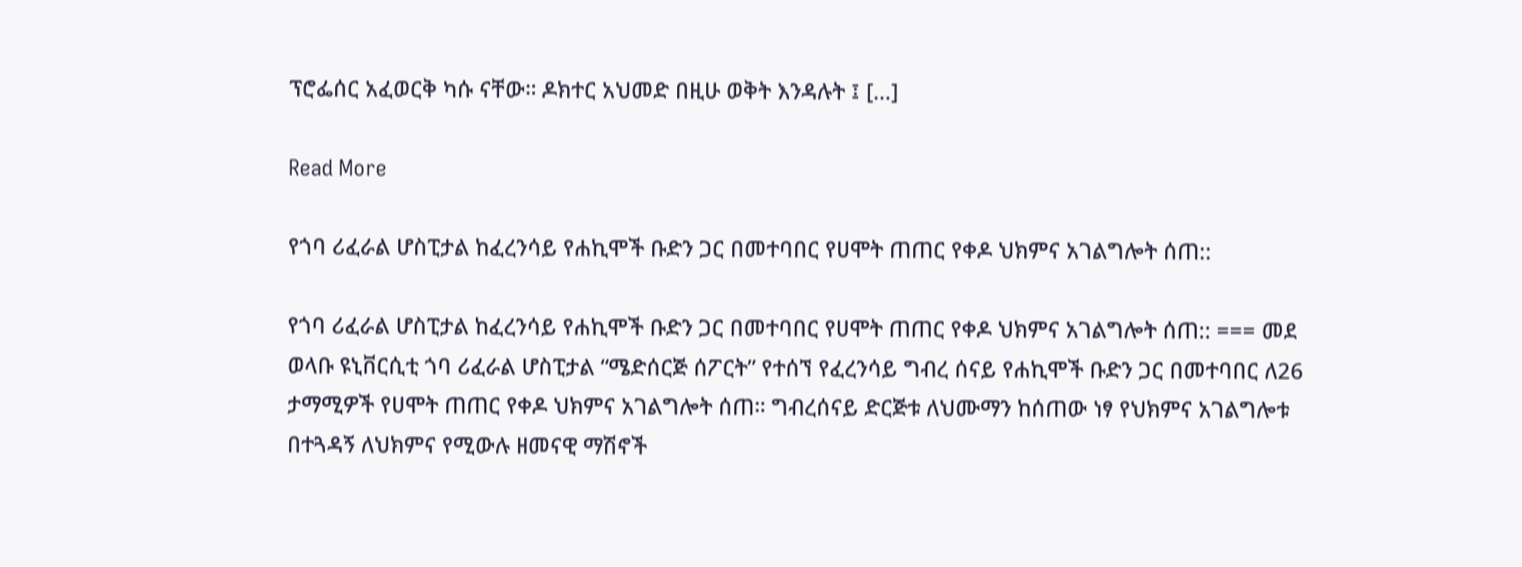ፕሮፌሰር አፈወርቅ ካሱ ናቸው። ዶክተር አህመድ በዚሁ ወቅት እንዳሉት ፤ […]

Read More

የጎባ ሪፈራል ሆስፒታል ከፈረንሳይ የሐኪሞች ቡድን ጋር በመተባበር የሀሞት ጠጠር የቀዶ ህክምና አገልግሎት ሰጠ::

የጎባ ሪፈራል ሆስፒታል ከፈረንሳይ የሐኪሞች ቡድን ጋር በመተባበር የሀሞት ጠጠር የቀዶ ህክምና አገልግሎት ሰጠ:: === መደ ወላቡ ዩኒቨርሲቲ ጎባ ሪፈራል ሆስፒታል “ሜድሰርጅ ሰፖርት” የተሰኘ የፈረንሳይ ግብረ ሰናይ የሐኪሞች ቡድን ጋር በመተባበር ለ26 ታማሚዎች የሀሞት ጠጠር የቀዶ ህክምና አገልግሎት ሰጠ። ግብረሰናይ ድርጅቱ ለህሙማን ከሰጠው ነፃ የህክምና አገልግሎቱ በተጓዳኝ ለህክምና የሚውሉ ዘመናዊ ማሽኖች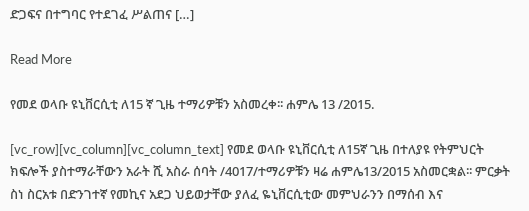ድጋፍና በተግባር የተደገፈ ሥልጠና […]

Read More

የመደ ወላቡ ዩኒቨርሲቲ ለ15 ኛ ጊዜ ተማሪዎቹን አስመረቀ፡፡ ሐምሌ 13 /2015.

[vc_row][vc_column][vc_column_text] የመደ ወላቡ ዩኒቨርሲቲ ለ15ኛ ጊዜ በተለያዩ የትምህርት ክፍሎች ያስተማራቸውን አራት ሺ አስራ ሰባት /4017/ተማሪዎቹን ዛሬ ሐምሌ13/2015 አስመርቋል፡፡ ምርቃት ስነ ስርአቱ በድንገተኛ የመኪና አደጋ ህይወታቸው ያለፈ ዬኒቨርሲቲው መምህራንን በማሰብ እና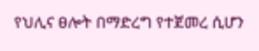የህሊና ፀሎት በማድረግ የተጀመረ ሲሆን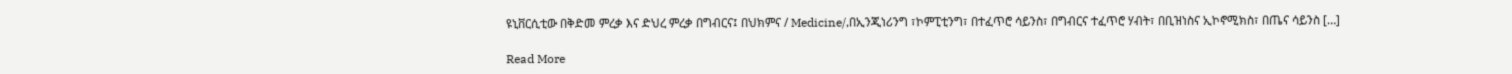ዩኒቨርሲቲው በቅድመ ምረቃ እና ድህረ ምረቃ በግብርና፤ በህክምና / Medicine/,በኢንጂነሪንግ ፣ኮምፒቲንግ፣ በተፈጥሮ ሳይንስ፣ በግብርና ተፈጥሮ ሃብት፣ በቢዝነስና ኢኮኖሚክስ፣ በጤና ሳይንስ […]

Read More